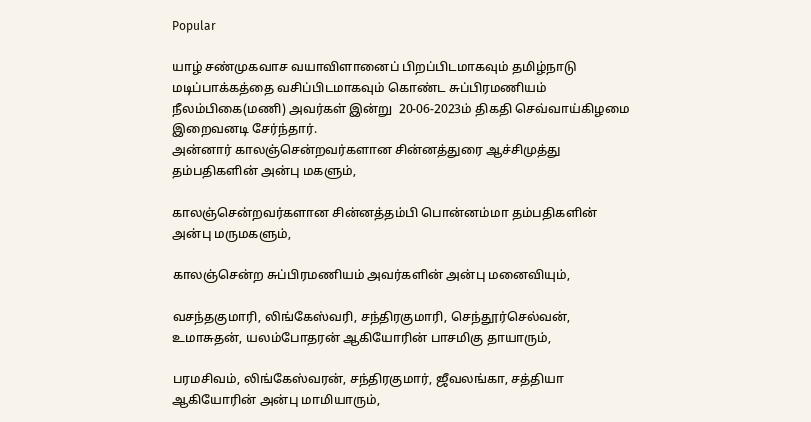Popular

யாழ் சண்முகவாச வயாவிளானைப் பிறப்பிடமாகவும் தமிழ்நாடு மடிப்பாக்கத்தை வசிப்பிடமாகவும் கொண்ட சுப்பிரமணியம் நீலம்பிகை(மணி) அவர்கள் இன்று  20-06-2023ம் திகதி செவ்வாய்கிழமை இறைவனடி சேர்ந்தார்.
அன்னார் காலஞ்சென்றவர்களான சின்னத்துரை ஆச்சிமுத்து தம்பதிகளின் அன்பு மகளும்,

காலஞ்சென்றவர்களான சின்னத்தம்பி பொன்னம்மா தம்பதிகளின் அன்பு மருமகளும்,

காலஞ்சென்ற சுப்பிரமணியம் அவர்களின் அன்பு மனைவியும்,

வசந்தகுமாரி, லிங்கேஸ்வரி, சந்திரகுமாரி, செந்தூர்செல்வன், உமாசுதன், யலம்போதரன் ஆகியோரின் பாசமிகு தாயாரும்,

பரமசிவம், லிங்கேஸ்வரன், சந்திரகுமார், ஜீவலங்கா, சத்தியா ஆகியோரின் அன்பு மாமியாரும்,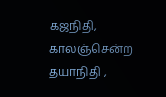கஜநிதி, காலஞ்சென்ற தயாநிதி ,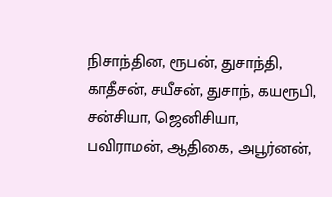நிசாந்தின, ரூபன், துசாந்தி, காதீசன், சயீசன், துசாந், கயரூபி, சன்சியா, ஜெனிசியா, பவிராமன், ஆதிகை, அபூர்னன்,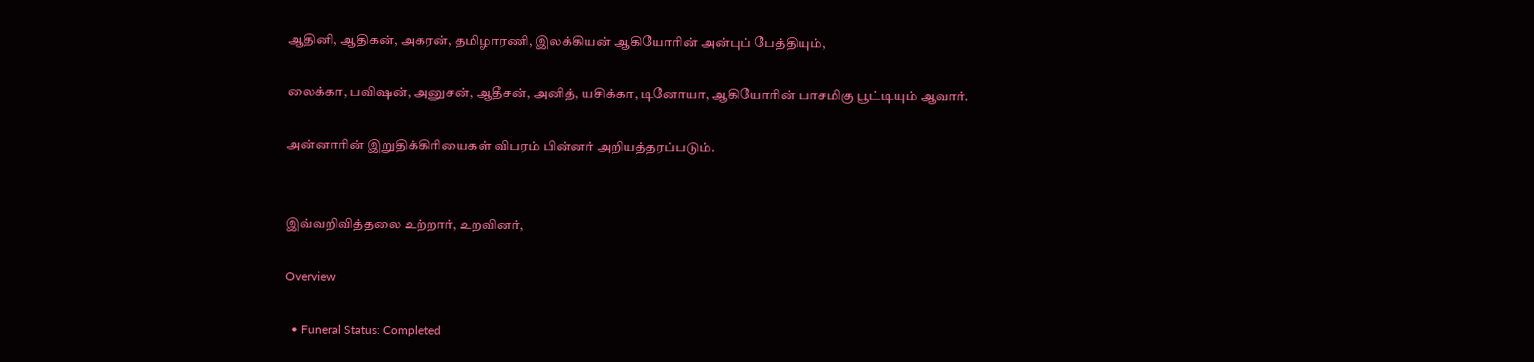ஆதினி, ஆதிகன், அகரன், தமிழாரணி, இலக்கியன் ஆகியோரின் அன்புப் பேத்தியும்,

லைக்கா, பவிஷன், அனுசன், ஆதீசன், அனித், யசிக்கா, டினோயா, ஆகியோரின் பாசமிகு பூட்டியும் ஆவார்.

அன்னாரின் இறுதிக்கிரியைகள் விபரம் பின்னர் அறியத்தரப்படும்.


இவ்வறிவித்தலை உற்றார், உறவினர்,

Overview

  • Funeral Status: Completed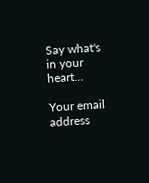Say what's in your heart...

Your email address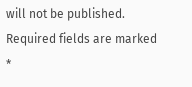will not be published. Required fields are marked *